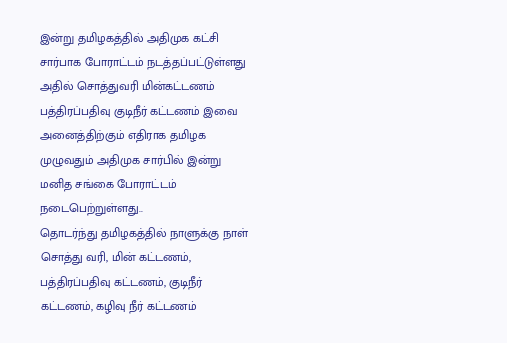இன்று தமிழகத்தில் அதிமுக கட்சி சார்பாக போராட்டம் நடத்தப்பட்டுள்ளது அதில் சொத்துவரி மின்கட்டணம் பத்திரப்பதிவு குடிநீர் கட்டணம் இவை அனைத்திற்கும் எதிராக தமிழக முழுவதும் அதிமுக சார்பில் இன்று மனித சங்கை போராட்டம் நடைபெற்றுள்ளது..
தொடர்ந்து தமிழகத்தில் நாளுக்கு நாள் சொத்து வரி, மின் கட்டணம், பத்திரப்பதிவு கட்டணம், குடிநீர் கட்டணம், கழிவு நீர் கட்டணம்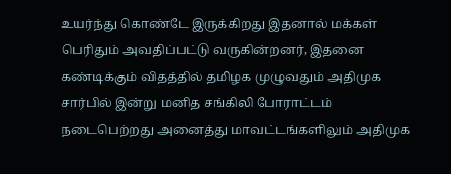உயர்ந்து கொண்டே இருக்கிறது இதனால் மக்கள் பெரிதும் அவதிப்பட்டு வருகின்றனர், இதனை கண்டிக்கும் விதத்தில் தமிழக முழுவதும் அதிமுக சார்பில் இன்று மனித சங்கிலி போராட்டம் நடைபெற்றது அனைத்து மாவட்டங்களிலும் அதிமுக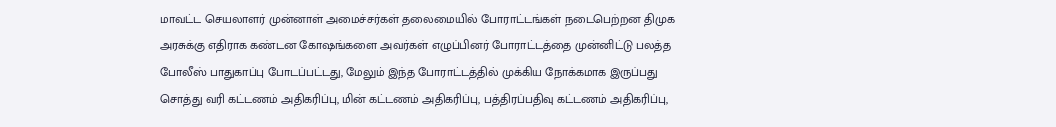மாவட்ட செயலாளர் முன்னாள் அமைச்சர்கள் தலைமையில் போராட்டங்கள் நடைபெற்றன திமுக அரசுக்கு எதிராக கண்டன கோஷங்களை அவர்கள் எழுப்பினர் போராட்டத்தை முன்னிட்டு பலத்த போலீஸ் பாதுகாப்பு போடப்பட்டது, மேலும் இந்த போராட்டத்தில் முக்கிய நோக்கமாக இருப்பது சொத்து வரி கட்டணம் அதிகரிப்பு, மின் கட்டணம் அதிகரிப்பு, பத்திரப்பதிவு கட்டணம் அதிகரிப்பு,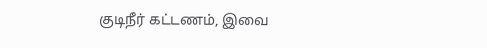குடிநீர் கட்டணம், இவை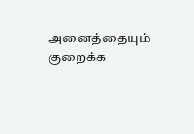அனைத்தையும் குறைக்க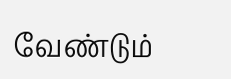வேண்டும்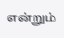என்றும்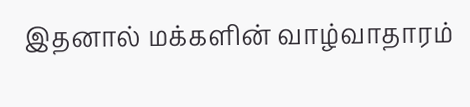இதனால் மக்களின் வாழ்வாதாரம்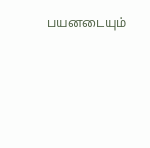பயனடையும்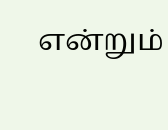என்றும்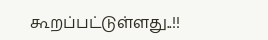கூறப்பட்டுள்ளது..!!